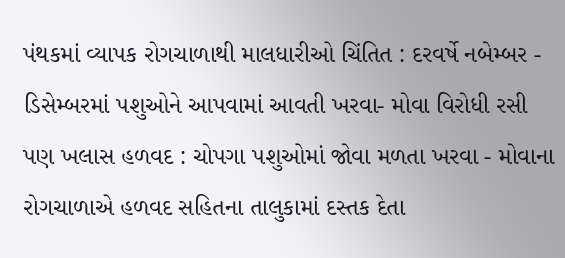પંથકમાં વ્યાપક રોગચાળાથી માલધારીઓ ચિંતિત : દરવર્ષે નબેમ્બર - ડિસેમ્બરમાં પશુઓને આપવામાં આવતી ખરવા- મોવા વિરોધી રસી પણ ખલાસ હળવદ : ચોપગા પશુઓમાં જોવા મળતા ખરવા - મોવાના રોગચાળાએ હળવદ સહિતના તાલુકામાં દસ્તક દેતા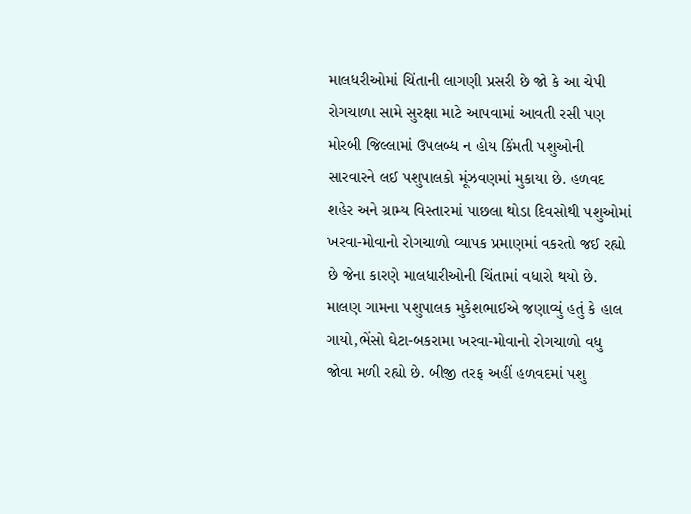માલધરીઓમાં ચિંતાની લાગણી પ્રસરી છે જો કે આ ચેપી રોગચાળા સામે સુરક્ષા માટે આપવામાં આવતી રસી પણ મોરબી જિલ્લામાં ઉપલબ્ધ ન હોય કિંમતી પશુઓની સારવારને લઈ પશુપાલકો મૂંઝવણમાં મુકાયા છે. હળવદ શહેર અને ગ્રામ્ય વિસ્તારમાં પાછલા થોડા દિવસોથી પશુઓમાં ખરવા-મોવાનો રોગચાળો વ્યાપક પ્રમાણમાં વકરતો જઈ રહ્યો છે જેના કારણે માલધારીઓની ચિંતામાં વધારો થયો છે. માલણ ગામના પશુપાલક મુકેશભાઈએ જણાવ્યું હતું કે હાલ ગાયો,ભેંસો ઘેટા-બકરામા ખરવા-મોવાનો રોગચાળો વધુ જોવા મળી રહ્યો છે. બીજી તરફ અહીં હળવદમાં પશુ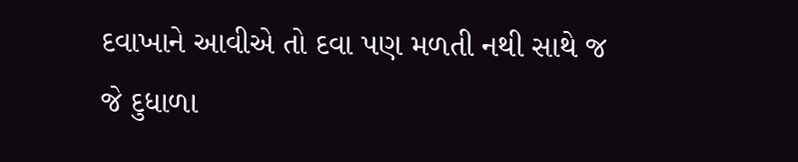દવાખાને આવીએ તો દવા પણ મળતી નથી સાથે જ જે દુધાળા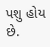પશુ હોય છે.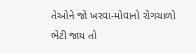તેઓને જો ખરવા-મોવાનો રોગચાળો ભેટી જાય તો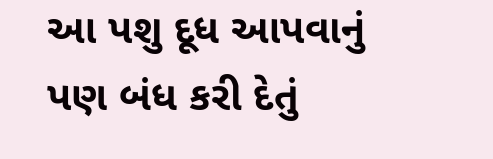આ પશુ દૂધ આપવાનું પણ બંધ કરી દેતું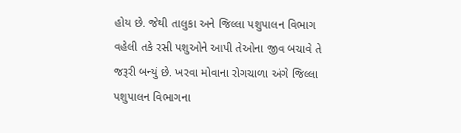હોય છે. જેથી તાલુકા અને જિલ્લા પશુપાલન વિભાગ વહેલી તકે રસી પશુઓને આપી તેઓના જીવ બચાવે તે જરૂરી બન્યું છે. ખરવા મોવાના રોગચાળા અંગે જિલ્લા પશુપાલન વિભાગના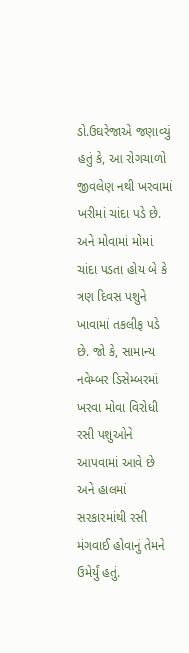ડો.ઉઘરેજાએ જણાવ્યું હતું કે, આ રોગચાળો જીવલેણ નથી ખરવામાં ખરીમાં ચાંદા પડે છે. અને મોવામાં મોમાં ચાંદા પડતા હોય બે કે ત્રણ દિવસ પશુને ખાવામાં તકલીફ પડે છે. જો કે, સામાન્ય નવેમ્બર ડિસેમ્બરમાં ખરવા મોવા વિરોધી રસી પશુઓને આપવામાં આવે છે અને હાલમાં સરકારમાંથી રસી મંગવાઈ હોવાનું તેમને ઉમેર્યું હતું.